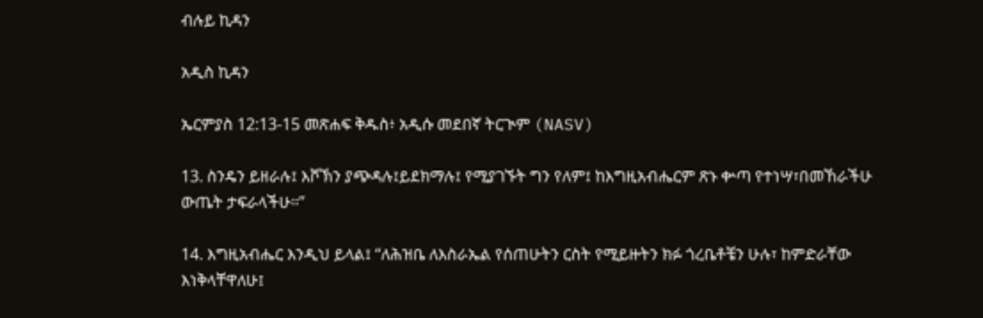ብሉይ ኪዳን

አዲስ ኪዳን

ኤርምያስ 12:13-15 መጽሐፍ ቅዱስ፥ አዲሱ መደበኛ ትርጒም (NASV)

13. ስንዴን ይዘራሉ፤ እሾኽን ያጭዳሉ፤ይደክማሉ፤ የሚያገኙት ግን የለም፤ ከእግዚአብሔርም ጽኑ ቍጣ የተነሣ፣በመኸራችሁ ውጤት ታፍራላችሁ።”

14. እግዚአብሔር እንዲህ ይላል፤ “ለሕዝቤ ለእስራኤል የሰጠሁትን ርስት የሚይዙትን ክፉ ጎረቤቶቼን ሁሉ፣ ከምድራቸው እነቅላቸዋለሁ፤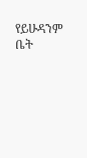የይሁዳንም ቤት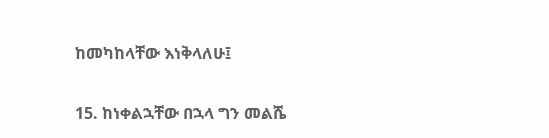ከመካከላቸው እነቅላለሁ፤

15. ከነቀልኋቸው በኋላ ግን መልሼ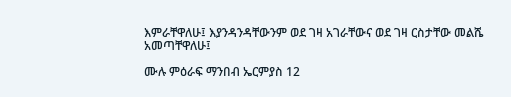እምራቸዋለሁ፤ እያንዳንዳቸውንም ወደ ገዛ አገራቸውና ወደ ገዛ ርስታቸው መልሼ አመጣቸዋለሁ፤

ሙሉ ምዕራፍ ማንበብ ኤርምያስ 12